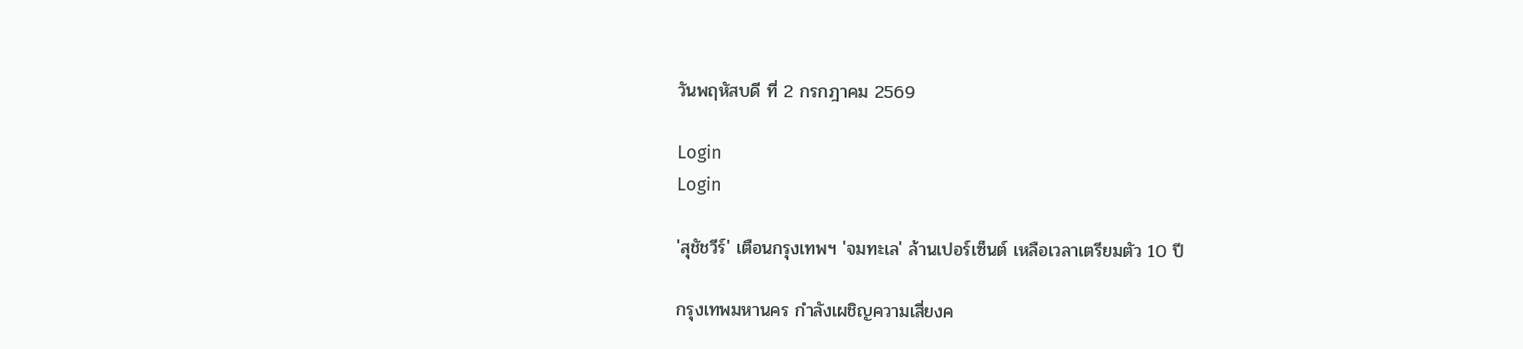วันพฤหัสบดี ที่ 2 กรกฎาคม 2569

Login
Login

'สุชัชวีร์' เตือนกรุงเทพฯ 'จมทะเล' ล้านเปอร์เซ็นต์ เหลือเวลาเตรียมตัว 10 ปี

กรุงเทพมหานคร กำลังเผชิญความเสี่ยงค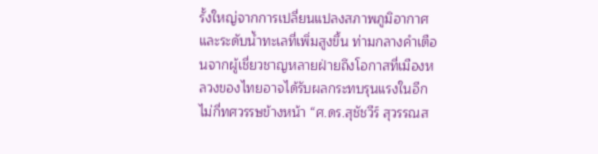รั้งใหญ่จากการเปลี่ยนแปลงสภาพภูมิอากาศ และระดับน้ำทะเลที่เพิ่มสูงขึ้น ท่ามกลางคำเตือนจากผู้เชี่ยวชาญหลายฝ่ายถึงโอกาสที่เมืองหลวงของไทยอาจได้รับผลกระทบรุนแรงในอีกไม่กี่ทศวรรษข้างหน้า “ศ.ดร.สุชัชวีร์ สุวรรณส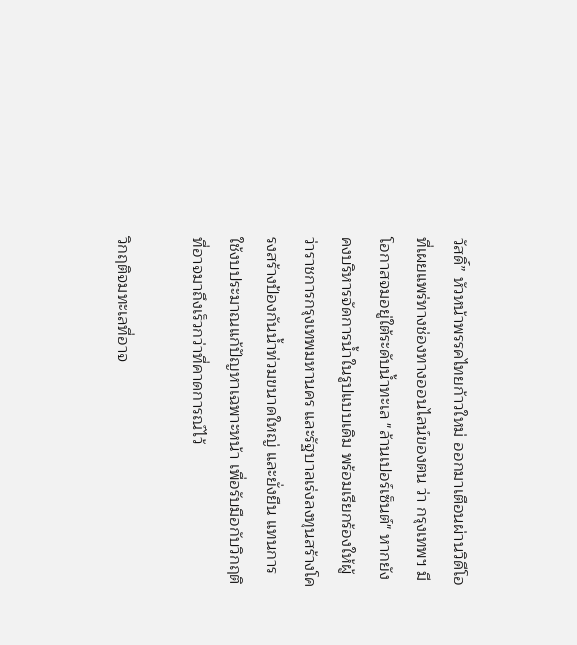วัสดิ์” หัวหน้าพรรคไทยก้าวใหม่ ออกมาเตือนผ่านวิดีโอที่เผยแพร่ทางช่องทางออนไลน์ของตน ว่า กรุงเทพฯ มีโอกาสจมอยู่ใต้ระดับน้ำทะเล "ล้านเปอร์เซ็นต์" หากยังคงบริหารจัดการน้ำในรูปแบบเดิม พร้อมเรียกร้องให้ผู้ว่าราชการกรุงเทพมหานคร และรัฐบาลเร่งลงทุนสร้างโครงสร้างป้องกันน้ำท่วมขนาดใหญ่ และยั่งยืน แทนการใช้งบประมาณแก้ปัญหาเฉพาะหน้า เพื่อรับมือกับวิกฤติที่อาจมาถึงเร็วกว่าที่คาดการณ์ไว้

วิกฤติจมทะเลที่อาจ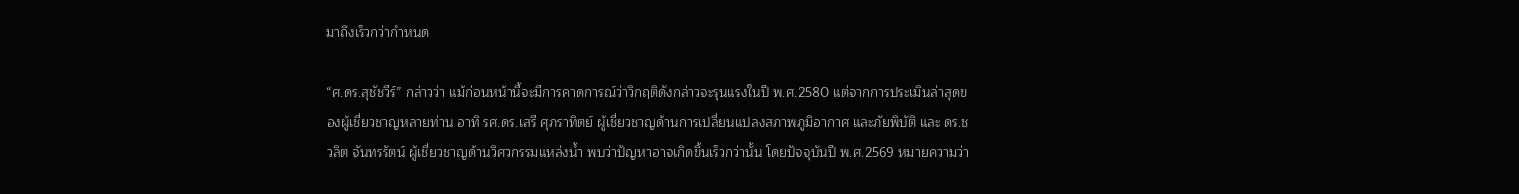มาถึงเร็วกว่ากำหนด

“ศ.ดร.สุชัชวีร์” กล่าวว่า แม้ก่อนหน้านี้จะมีการคาดการณ์ว่าวิกฤติดังกล่าวจะรุนแรงในปี พ.ศ.2580 แต่จากการประเมินล่าสุดของผู้เชี่ยวชาญหลายท่าน อาทิ รศ.ดร.เสรี ศุภราทิตย์ ผู้เชี่ยวชาญด้านการเปลี่ยนแปลงสภาพภูมิอากาศ และภัยพิบัติ และ ดร.ชวลิต จันทรรัตน์ ผู้เชี่ยวชาญด้านวิศวกรรมแหล่งน้ำ พบว่าปัญหาอาจเกิดขึ้นเร็วกว่านั้น โดยปัจจุบันปี พ.ศ.2569 หมายความว่า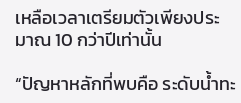เหลือเวลาเตรียมตัวเพียงประมาณ 10 กว่าปีเท่านั้น

“ปัญหาหลักที่พบคือ ระดับน้ำทะ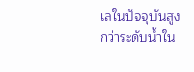เลในปัจจุบันสูงกว่าระดับน้ำใน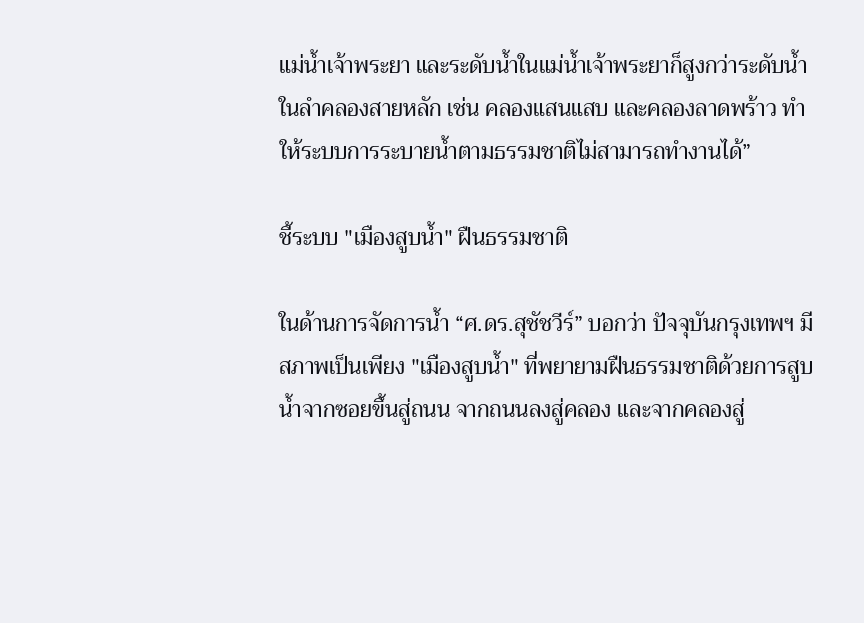แม่น้ำเจ้าพระยา และระดับน้ำในแม่น้ำเจ้าพระยาก็สูงกว่าระดับน้ำในลำคลองสายหลัก เช่น คลองแสนแสบ และคลองลาดพร้าว ทำให้ระบบการระบายน้ำตามธรรมชาติไม่สามารถทำงานได้”

ชี้ระบบ "เมืองสูบน้ำ" ฝืนธรรมชาติ

ในด้านการจัดการน้ำ “ศ.ดร.สุชัชวีร์” บอกว่า ปัจจุบันกรุงเทพฯ มีสภาพเป็นเพียง "เมืองสูบน้ำ" ที่พยายามฝืนธรรมชาติด้วยการสูบน้ำจากซอยขึ้นสู่ถนน จากถนนลงสู่คลอง และจากคลองสู่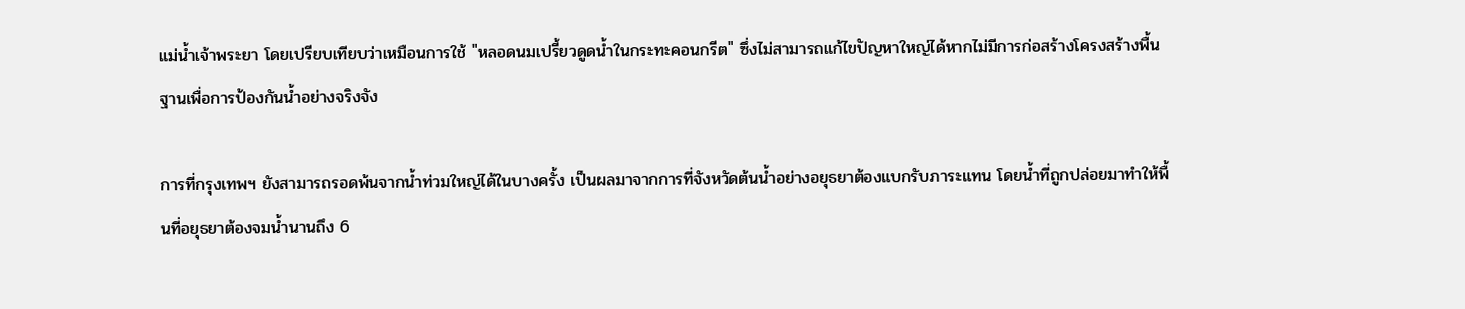แม่น้ำเจ้าพระยา โดยเปรียบเทียบว่าเหมือนการใช้ "หลอดนมเปรี้ยวดูดน้ำในกระทะคอนกรีต" ซึ่งไม่สามารถแก้ไขปัญหาใหญ่ได้หากไม่มีการก่อสร้างโครงสร้างพื้นฐานเพื่อการป้องกันน้ำอย่างจริงจัง

การที่กรุงเทพฯ ยังสามารถรอดพ้นจากน้ำท่วมใหญ่ได้ในบางครั้ง เป็นผลมาจากการที่จังหวัดต้นน้ำอย่างอยุธยาต้องแบกรับภาระแทน โดยน้ำที่ถูกปล่อยมาทำให้พื้นที่อยุธยาต้องจมน้ำนานถึง 6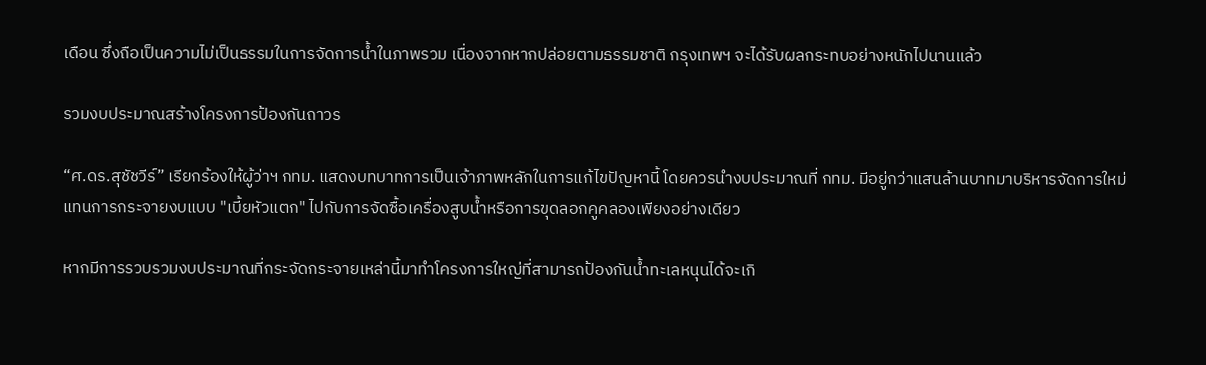เดือน ซึ่งถือเป็นความไม่เป็นธรรมในการจัดการน้ำในภาพรวม เนื่องจากหากปล่อยตามธรรมชาติ กรุงเทพฯ จะได้รับผลกระทบอย่างหนักไปนานแล้ว

รวมงบประมาณสร้างโครงการป้องกันถาวร

“ศ.ดร.สุชัชวีร์” เรียกร้องให้ผู้ว่าฯ กทม. แสดงบทบาทการเป็นเจ้าภาพหลักในการแก้ไขปัญหานี้ โดยควรนำงบประมาณที่ กทม. มีอยู่กว่าแสนล้านบาทมาบริหารจัดการใหม่ แทนการกระจายงบแบบ "เบี้ยหัวแตก" ไปกับการจัดซื้อเครื่องสูบน้ำหรือการขุดลอกคูคลองเพียงอย่างเดียว

หากมีการรวบรวมงบประมาณที่กระจัดกระจายเหล่านี้มาทำโครงการใหญ่ที่สามารถป้องกันน้ำทะเลหนุนได้จะเกิ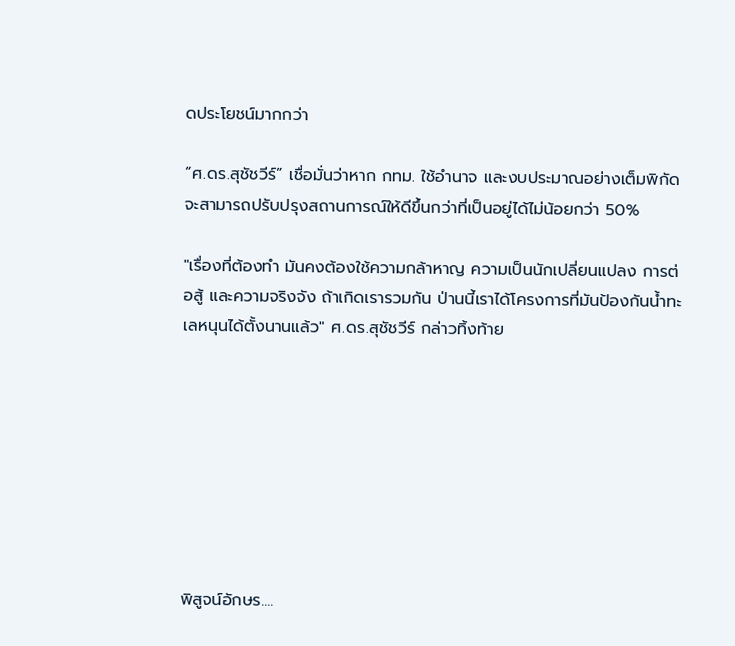ดประโยชน์มากกว่า

“ศ.ดร.สุชัชวีร์” เชื่อมั่นว่าหาก กทม. ใช้อำนาจ และงบประมาณอย่างเต็มพิกัด จะสามารถปรับปรุงสถานการณ์ให้ดีขึ้นกว่าที่เป็นอยู่ได้ไม่น้อยกว่า 50%

"เรื่องที่ต้องทำ มันคงต้องใช้ความกล้าหาญ ความเป็นนักเปลี่ยนแปลง การต่อสู้ และความจริงจัง ถ้าเกิดเรารวมกัน ป่านนี้เราได้โครงการที่มันป้องกันน้ำทะเลหนุนได้ตั้งนานแล้ว" ศ.ดร.สุชัชวีร์ กล่าวทิ้งท้าย








พิสูจน์อักษร....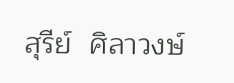สุรีย์  ศิลาวงษ์